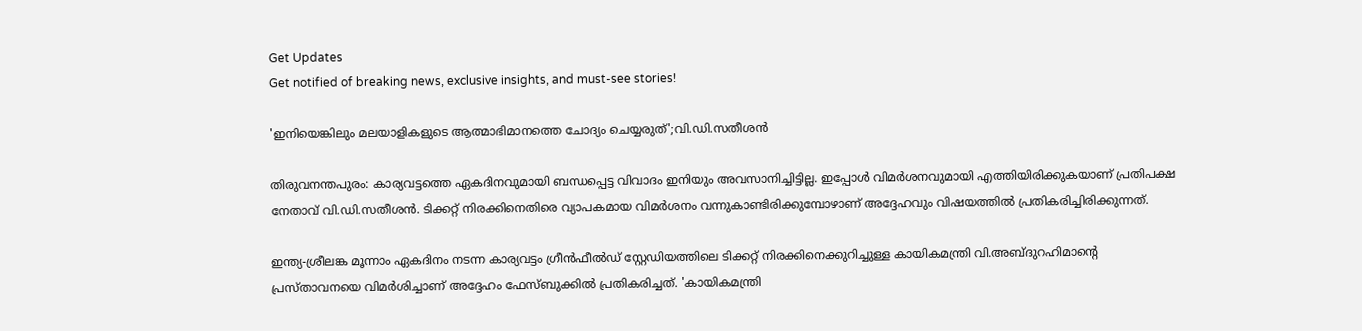Get Updates
Get notified of breaking news, exclusive insights, and must-see stories!

'ഇനിയെങ്കിലും മലയാളികളുടെ ആത്മാഭിമാനത്തെ ചോദ്യം ചെയ്യരുത്';വി.ഡി.സതീശന്‍

തിരുവനന്തപുരം: കാര്യവട്ടത്തെ ഏകദിനവുമായി ബന്ധപ്പെട്ട വിവാദം ഇനിയും അവസാനിച്ചിട്ടില്ല. ഇപ്പോൾ വിമർശനവുമായി എത്തിയിരിക്കുകയാണ് പ്രതിപക്ഷ നേതാവ് വി.ഡി.സതീശന്‍. ടിക്കറ്റ് നിരക്കിനെതിരെ വ്യാപകമായ വിമർശനം വന്നുകാണ്ടിരിക്കുമ്പോഴാണ് അദ്ദേഹവും വിഷയത്തിൽ പ്രതികരിച്ചിരിക്കുന്നത്.

ഇന്ത്യ-ശ്രീലങ്ക മൂന്നാം ഏകദിനം നടന്ന കാര്യവട്ടം ഗ്രീൻഫീൽഡ് സ്റ്റേഡിയത്തിലെ ടിക്കറ്റ് നിരക്കിനെക്കുറിച്ചുള്ള കായികമന്ത്രി വി.അബ്ദുറഹിമാന്റെ പ്രസ്താവനയെ വിമർശിച്ചാണ് അദ്ദേഹം ഫേസ്ബുക്കിൽ പ്രതികരിച്ചത്. 'കായികമന്ത്രി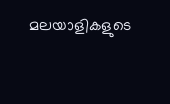മലയാളികളുടെ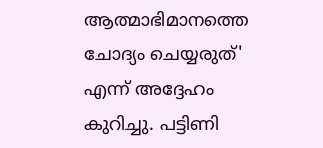ആത്മാഭിമാനത്തെ ചോദ്യം ചെയ്യരുത്' എന്ന് അദ്ദേഹം കുറിച്ചു. പട്ടിണി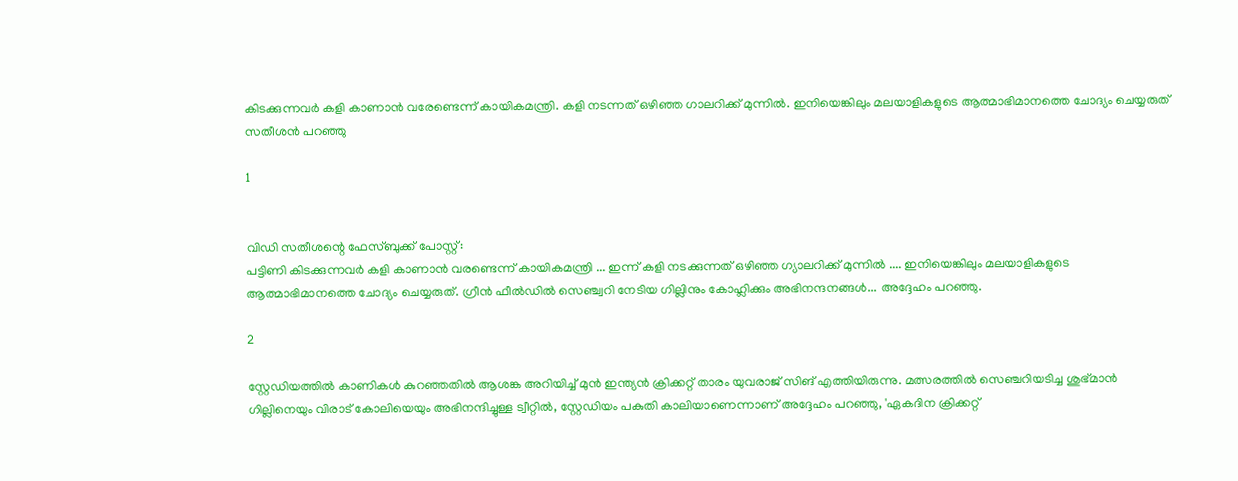കിടക്കുന്നവർ കളി കാണാൻ വരേണ്ടെന്ന് കായികമന്ത്രി. കളി നടന്നത് ഒഴിഞ്ഞ ഗാലറിക്ക് മുന്നിൽ. ഇനിയെങ്കിലും മലയാളികളുടെ ആത്മാഭിമാനത്തെ ചോദ്യം ചെയ്യരുത് സതീശൻ പറഞ്ഞു

1


വിഡി സതീശന്റെ ഫേസ്ബുക്ക് പോസ്റ്റ്:
പട്ടിണി കിടക്കുന്നവർ കളി കാണാൻ വരണ്ടെന്ന് കായികമന്ത്രി ... ഇന്ന് കളി നടക്കുന്നത് ഒഴിഞ്ഞ ഗ്യാലറിക്ക് മുന്നിൽ .... ഇനിയെങ്കിലും മലയാളികളുടെ ആത്മാഭിമാനത്തെ ചോദ്യം ചെയ്യരുത്. ഗ്രീൻ ഫീൽഡിൽ സെഞ്ച്വറി നേടിയ ഗില്ലിനും കോഹ്ലിക്കും അഭിനന്ദനങ്ങൾ... അദ്ദേഹം പറഞ്ഞു.

2

സ്റ്റേഡിയത്തിൽ കാണികൾ കുറഞ്ഞതിൽ ആശങ്ക അറിയിച്ച് മുൻ ഇന്ത്യൻ ക്രിക്കറ്റ് താരം യുവരാജ് സിങ് എത്തിയിരുന്നു. മത്സരത്തിൽ സെഞ്ചറിയടിച്ച ശുഭ്മാൻ ഗില്ലിനെയും വിരാട് കോലിയെയും അഭിനന്ദിച്ചുള്ള ട്വീറ്റിൽ, സ്റ്റേഡിയം പകുതി കാലിയാണെന്നാണ് അദ്ദേഹം പറഞ്ഞു, 'ഏകദിന ക്രിക്കറ്റ്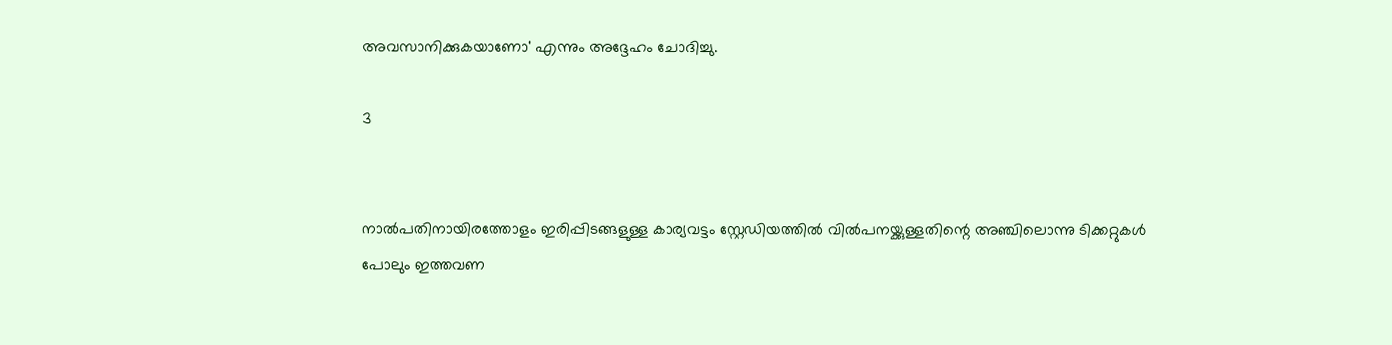അവസാനിക്കുകയാണോ' എന്നും അദ്ദേഹം ചോദിച്ചു.

3


നാൽപതിനായിരത്തോളം ഇരിപ്പിടങ്ങളുള്ള കാര്യവട്ടം സ്റ്റേഡിയത്തിൽ വിൽപനയ്ക്കുള്ളതിന്റെ അഞ്ചിലൊന്നു ടിക്കറ്റുകൾ പോലും ഇത്തവണ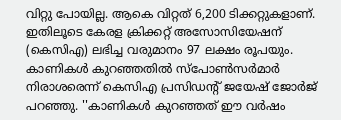വിറ്റു പോയില്ല. ആകെ വിറ്റത് 6,200 ടിക്കറ്റുകളാണ്. ഇതിലൂടെ കേരള ക്രിക്കറ്റ് അസോസിയേഷന് (കെസിഎ) ലഭിച്ച വരുമാനം 97 ലക്ഷം രൂപയും.
കാണികള്‍ കുറഞ്ഞതില്‍ സ്പോണ്‍സര്‍മാര്‍ നിരാശരെന്ന് കെസിഎ പ്രസിഡന്‍റ് ജയേഷ് ജോര്‍ജ് പറഞ്ഞു. ''കാണികൾ കുറഞ്ഞത് ഈ വര്‍ഷം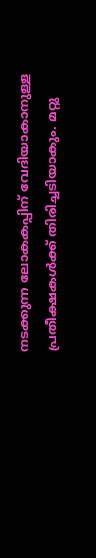നടക്കുന്ന ലോകകപ്പിന് വേദിയാകാനുള്ള പ്രതീക്ഷകള്‍ക്ക് തിരിച്ചടിയാകും. മറ്റു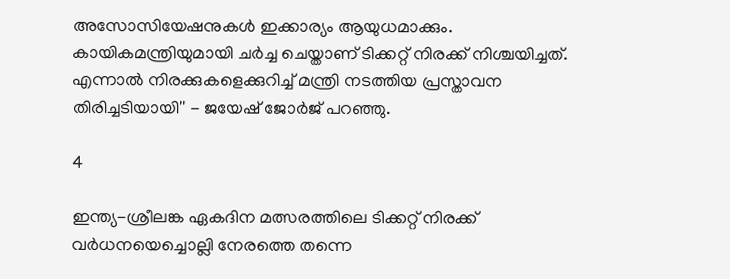അസോസിയേഷനുകള്‍ ഇക്കാര്യം ആയുധമാക്കും. കായികമന്ത്രിയുമായി ചര്‍ച്ച ചെയ്താണ് ടിക്കറ്റ് നിരക്ക് നിശ്ചയിച്ചത്. എന്നാല്‍ നിരക്കുകളെക്കുറിച്ച് മന്ത്രി നടത്തിയ പ്രസ്താവന തിരിച്ചടിയായി'' - ജയേഷ് ജോര്‍ജ് പറഞ്ഞു.

4

ഇന്ത്യ-ശ്രീലങ്ക ഏകദിന മത്സരത്തിലെ ടിക്കറ്റ് നിരക്ക് വർധനയെച്ചൊല്ലി നേരത്തെ തന്നെ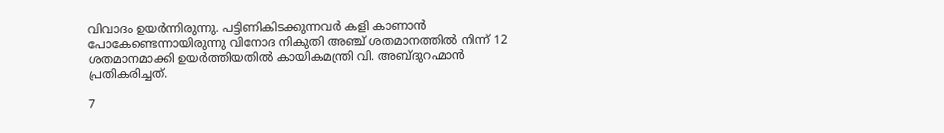വിവാദം ഉയർന്നിരുന്നു. പട്ടിണികിടക്കുന്നവർ കളി കാണാൻ പോകേണ്ടെന്നായിരുന്നു വിനോദ നികുതി അഞ്ച് ശതമാനത്തിൽ നിന്ന് 12 ശതമാനമാക്കി ഉയർത്തിയതിൽ കായികമന്ത്രി വി. അബ്ദുറഹ്മാൻ പ്രതികരിച്ചത്.

7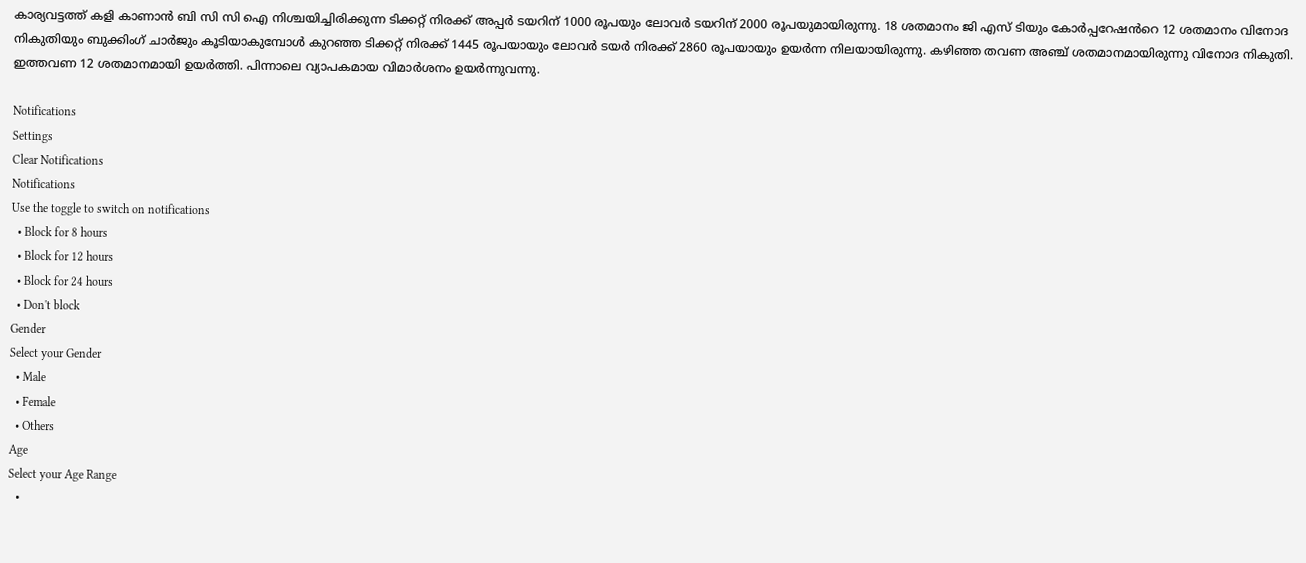കാര്യവട്ടത്ത് കളി കാണാൻ ബി സി സി ഐ നിശ്ചയിച്ചിരിക്കുന്ന ടിക്കറ്റ് നിരക്ക് അപ്പർ ടയറിന് 1000 രൂപയും ലോവർ ടയറിന് 2000 രൂപയുമായിരുന്നു. 18 ശതമാനം ജി എസ് ടിയും കോർപ്പറേഷൻറെ 12 ശതമാനം വിനോദ നികുതിയും ബുക്കിംഗ് ചാർജും കൂടിയാകുമ്പോൾ കുറഞ്ഞ ടിക്കറ്റ് നിരക്ക് 1445 രൂപയായും ലോവർ ടയർ നിരക്ക് 2860 രൂപയായും ഉയർന്ന നിലയായിരുന്നു. കഴിഞ്ഞ തവണ അഞ്ച് ശതമാനമായിരുന്നു വിനോദ നികുതി. ഇത്തവണ 12 ശതമാനമായി ഉയർത്തി. പിന്നാലെ വ്യാപകമായ വിമാർശനം ഉയർന്നുവന്നു.

Notifications
Settings
Clear Notifications
Notifications
Use the toggle to switch on notifications
  • Block for 8 hours
  • Block for 12 hours
  • Block for 24 hours
  • Don't block
Gender
Select your Gender
  • Male
  • Female
  • Others
Age
Select your Age Range
  •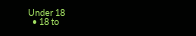Under 18
  • 18 to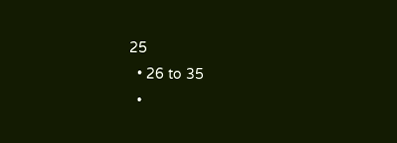25
  • 26 to 35
  •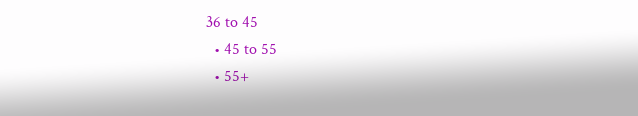36 to 45
  • 45 to 55
  • 55+